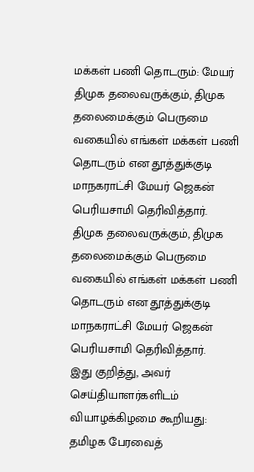மக்கள் பணி தொடரும்: மேயர்
திமுக தலைவருக்கும், திமுக தலைமைக்கும் பெருமை வகையில் எங்கள் மக்கள் பணி தொடரும் என தூத்துக்குடி மாநகராட்சி மேயர் ஜெகன் பெரியசாமி தெரிவித்தார்.
திமுக தலைவருக்கும், திமுக தலைமைக்கும் பெருமை வகையில் எங்கள் மக்கள் பணி தொடரும் என தூத்துக்குடி மாநகராட்சி மேயர் ஜெகன் பெரியசாமி தெரிவித்தார்.
இது குறித்து, அவர் செய்தியாளர்களிடம் வியாழக்கிழமை கூறியது:
தமிழக பேரவைத்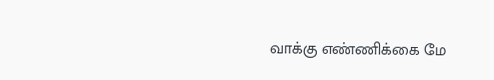வாக்கு எண்ணிக்கை மே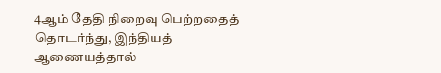4ஆம் தேதி நிறைவு பெற்றதைத் தொடர்ந்து, இந்தியத் ஆணையத்தால்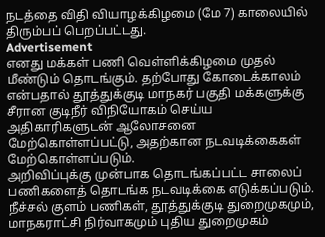நடத்தை விதி வியாழக்கிழமை (மே 7) காலையில் திரும்பப் பெறப்பட்டது.
Advertisement
எனது மக்கள் பணி வெள்ளிக்கிழமை முதல் மீண்டும் தொடங்கும். தற்போது கோடைக்காலம் என்பதால் தூத்துக்குடி மாநகர் பகுதி மக்களுக்கு சீரான குடிநீர் விநியோகம் செய்ய அதிகாரிகளுடன் ஆலோசனை மேற்கொள்ளப்பட்டு, அதற்கான நடவடிக்கைகள் மேற்கொள்ளப்படும்.
அறிவிப்புக்கு முன்பாக தொடங்கப்பட்ட சாலைப் பணிகளைத் தொடங்க நடவடிக்கை எடுக்கப்படும். நீச்சல் குளம் பணிகள், தூத்துக்குடி துறைமுகமும், மாநகராட்சி நிர்வாகமும் புதிய துறைமுகம்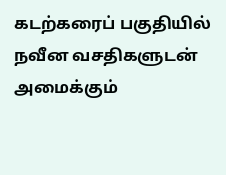கடற்கரைப் பகுதியில் நவீன வசதிகளுடன் அமைக்கும்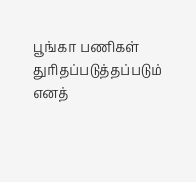பூங்கா பணிகள் துரிதப்படுத்தப்படும் எனத்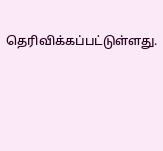தெரிவிக்கப்பட்டுள்ளது.